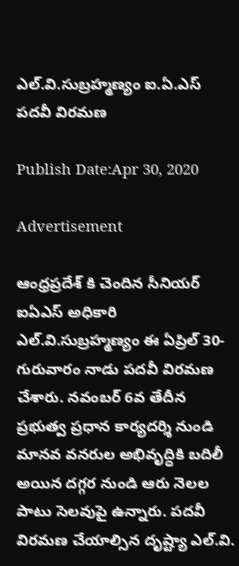ఎల్.వి.సుబ్రహ్మణ్యం ఐ.ఏ.ఎస్ పదవీ విరమణ

Publish Date:Apr 30, 2020

Advertisement

ఆంధ్రప్రదేశ్ కి చెందిన సీనియర్ ఐఏఎస్ అధికారి ఎల్.వి.సుబ్రహ్మణ్యం ఈ ఏప్రిల్ 30- గురువారం నాడు పదవీ విరమణ చేశారు. నవంబర్ 6వ తేదీన ప్రభుత్వ ప్రధాన కార్యదర్శి నుండి మానవ వనరుల అభివృద్ధికి బదిలీ అయిన దగ్గర నుండి ఆరు నెలల పాటు సెలవుపై ఉన్నారు. పదవీ విరమణ చేయాల్సిన దృష్ట్యా ఎల్.వి.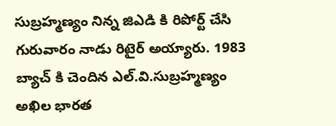సుబ్రహ్మణ్యం నిన్న జిఎడి కి రిపోర్ట్ చేసి గురువారం నాడు రిటైర్ అయ్యారు. 1983 బ్యాచ్ కి చెందిన ఎల్.వి.సుబ్రహ్మణ్యం అఖిల భారత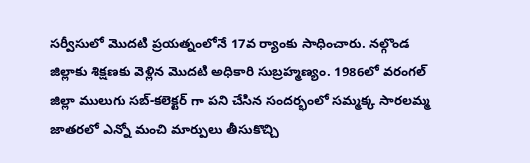సర్వీసులో మొదటి ప్రయత్నంలోనే 17వ ర్యాంకు సాధించారు. నల్గొండ జిల్లాకు శిక్షణకు వెళ్లిన మొదటి అధికారి సుబ్రహ్మణ్యం. 1986లో వరంగల్ జిల్లా ములుగు సబ్-కలెక్టర్ గా పని చేసిన సందర్భంలో సమ్మక్క సారలమ్మ జాతరలో ఎన్నో మంచి మార్పులు తీసుకొచ్చి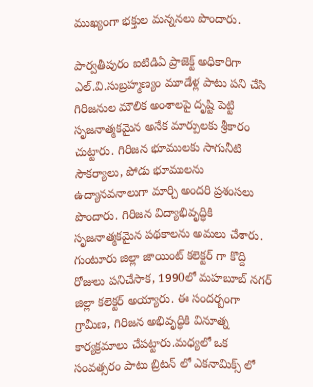ముఖ్యంగా భక్తుల మన్ననలు పొందారు.

పార్వతీపురం ఐటిడిఏ ప్రాజెక్ట్ అధికారిగా ఎల్.వి.సుబ్రహ్మణ్యం మూడేళ్ల పాటు పని చేసి గిరిజనుల మౌలిక అంశాలపై దృష్టి పెట్టి సృజనాత్మకమైన అనేక మార్పులకు శ్రీకారం చుట్టారు. గిరిజన భూములకు సాగునీటి సౌకర్యాలు, పోడు భూములను ఉద్యానవనాలుగా మార్చి అందరి ప్రశంసలు పొందారు. గిరిజన విద్యాభివృద్ధికి సృజనాత్మకమైన పథకాలను అమలు చేశారు. గుంటూరు జిల్లా జాయింట్ కలెక్టర్ గా కొద్ది రోజులు పనిచేసాక, 1990లో మహబూబ్ నగర్ జిల్లా కలెక్టర్ అయ్యారు. ఈ సందర్బంగా గ్రామీణ, గిరిజన అభివృద్ధికి వినూత్న కార్యక్రమాలు చేపట్టారు.మధ్యలో ఒక సంవత్సరం పాటు బ్రిటన్ లో ఎకనామిక్స్ లో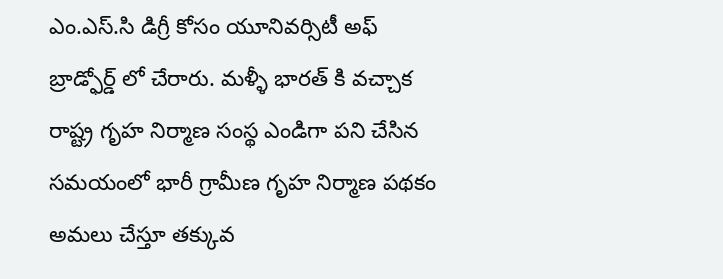ఎం.ఎస్.సి డిగ్రీ కోసం యూనివర్సిటీ అఫ్ బ్రాడ్ఫోర్డ్ లో చేరారు. మళ్ళీ భారత్ కి వచ్చాక రాష్ట్ర గృహ నిర్మాణ సంస్థ ఎండిగా పని చేసిన సమయంలో భారీ గ్రామీణ గృహ నిర్మాణ పథకం అమలు చేస్తూ తక్కువ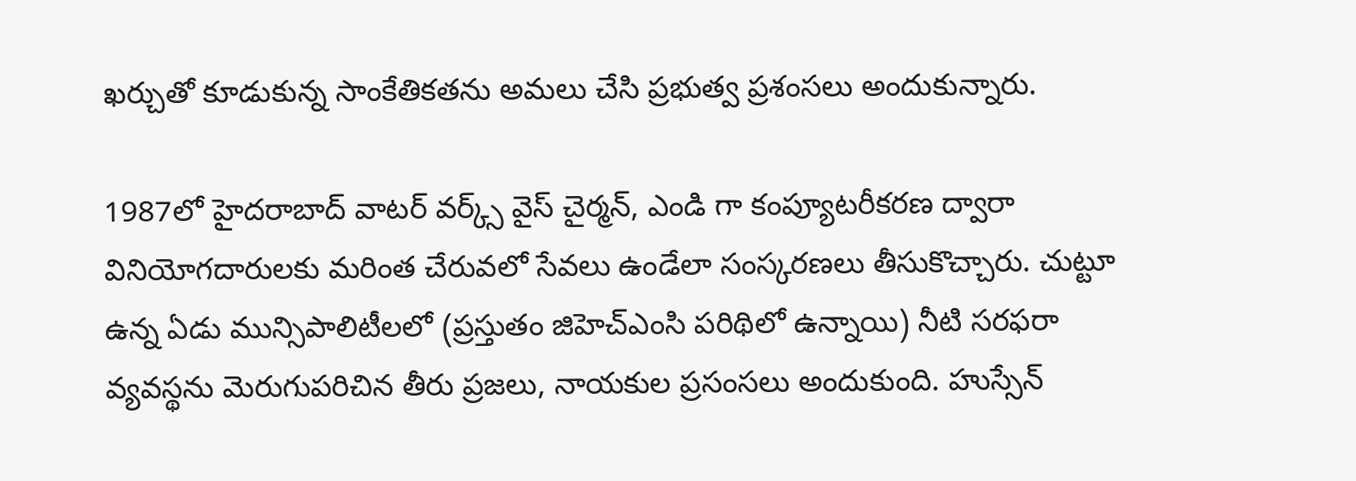ఖర్చుతో కూడుకున్న సాంకేతికతను అమలు చేసి ప్రభుత్వ ప్రశంసలు అందుకున్నారు.

1987లో హైదరాబాద్ వాటర్ వర్క్స్ వైస్ చైర్మన్, ఎండి గా కంప్యూటరీకరణ ద్వారా వినియోగదారులకు మరింత చేరువలో సేవలు ఉండేలా సంస్కరణలు తీసుకొచ్చారు. చుట్టూ ఉన్న ఏడు మున్సిపాలిటీలలో (ప్రస్తుతం జిహెచ్ఎంసి పరిథిలో ఉన్నాయి) నీటి సరఫరా వ్యవస్థను మెరుగుపరిచిన తీరు ప్రజలు, నాయకుల ప్రసంసలు అందుకుంది. హుస్సేన్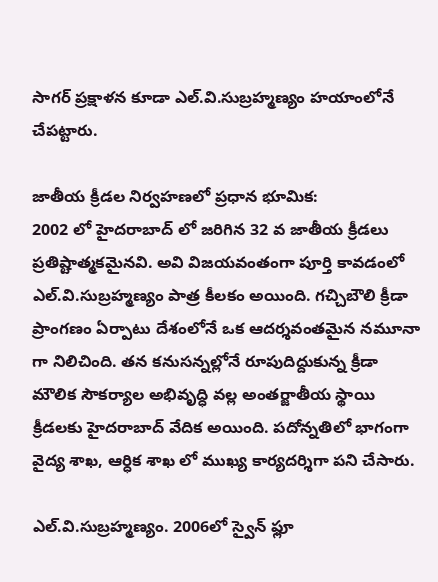సాగర్ ప్రక్షాళన కూడా ఎల్.వి.సుబ్రహ్మణ్యం హయాంలోనే చేపట్టారు.

జాతీయ క్రీడల నిర్వహణలో ప్రధాన భూమిక:
2002 లో హైదరాబాద్ లో జరిగిన 32 వ జాతీయ క్రీడలు ప్రతిష్టాత్మకమైనవి. అవి విజయవంతంగా పూర్తి కావడంలో ఎల్.వి.సుబ్రహ్మణ్యం పాత్ర కీలకం అయింది. గచ్చిబౌలి క్రీడా ప్రాంగణం ఏర్పాటు దేశంలోనే ఒక ఆదర్శవంతమైన నమూనా గా నిలిచింది. తన కనుసన్నల్లోనే రూపుదిద్దుకున్న క్రీడా మౌలిక సౌకర్యాల అభివృద్ధి వల్ల అంతర్జాతీయ స్థాయి క్రీడలకు హైదరాబాద్ వేదిక అయింది. పదోన్నతిలో భాగంగా వైద్య శాఖ, ఆర్ధిక శాఖ లో ముఖ్య కార్యదర్శిగా పని చేసారు.

ఎల్.వి.సుబ్రహ్మణ్యం. 2006లో స్వైన్ ఫ్లూ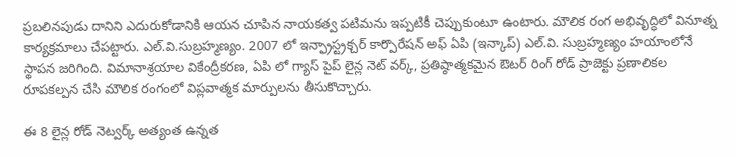ప్రబలినపుడు దానిని ఎదురుకోడానికి ఆయన చూపిన నాయకత్వ పటిమను ఇప్పటికీ చెప్పుకుంటూ ఉంటారు. మౌలిక రంగ అభివృద్ధిలో వినూత్న కార్యక్రమాలు చేపట్టారు. ఎల్.వి.సుబ్రహ్మణ్యం. 2007 లో ఇన్ఫ్రాస్ట్రక్చర్ కార్పొరేషన్ అఫ్ ఏపి (ఇన్కాప్) ఎల్.వి. సుబ్రహ్మణ్యం హయాంలోనే స్థాపన జరిగింది. విమానాశ్రయాల వికేంద్రీకరణ, ఏపి లో గ్యాస్ పైప్ లైన్ల నెట్ వర్క్, ప్రతిష్ఠాత్మకమైన ఔటర్ రింగ్ రోడ్ ప్రాజెక్టు ప్రణాలికల రూపకల్పన చేసి మౌలిక రంగంలో విప్లవాత్మక మార్పులను తీసుకొచ్చారు.

ఈ 8 లైన్ల రోడ్ నెట్వర్క్ అత్యంత ఉన్నత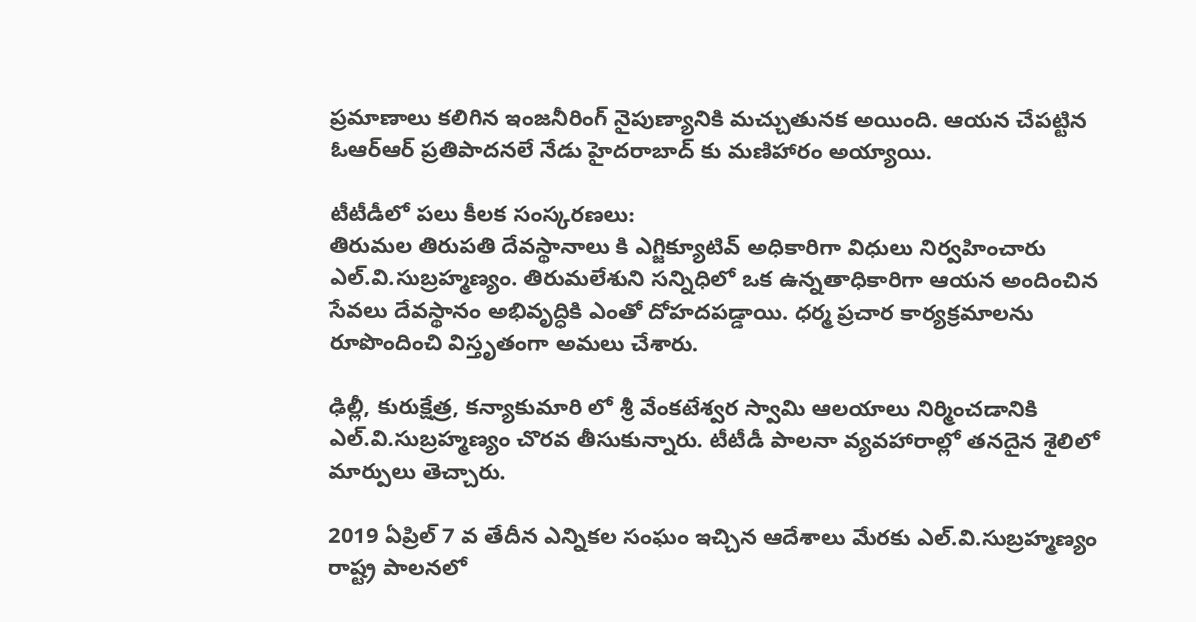ప్రమాణాలు కలిగిన ఇంజనీరింగ్ నైపుణ్యానికి మచ్చుతునక అయింది. ఆయన చేపట్టిన ఓఆర్ఆర్ ప్రతిపాదనలే నేడు హైదరాబాద్ కు మణిహారం అయ్యాయి.

టీటీడీలో పలు కీలక సంస్కరణలు:
తిరుమల తిరుపతి దేవస్థానాలు కి ఎగ్జిక్యూటివ్ అధికారిగా విధులు నిర్వహించారు ఎల్.వి.సుబ్రహ్మణ్యం. తిరుమలేశుని సన్నిధిలో ఒక ఉన్నతాధికారిగా ఆయన అందించిన సేవలు దేవస్థానం అభివృద్ధికి ఎంతో దోహదపడ్డాయి. ధర్మ ప్రచార కార్యక్రమాలను రూపొందించి విస్తృతంగా అమలు చేశారు.

ఢిల్లీ, కురుక్షేత్ర, కన్యాకుమారి లో శ్రీ వేంకటేశ్వర స్వామి ఆలయాలు నిర్మించడానికి ఎల్.వి.సుబ్రహ్మణ్యం చొరవ తీసుకున్నారు. టీటీడీ పాలనా వ్యవహారాల్లో తనదైన శైలిలో మార్పులు తెచ్చారు.

2019 ఏప్రిల్ 7 వ తేదీన ఎన్నికల సంఘం ఇచ్చిన ఆదేశాలు మేరకు ఎల్.వి.సుబ్రహ్మణ్యం రాష్ట్ర పాలనలో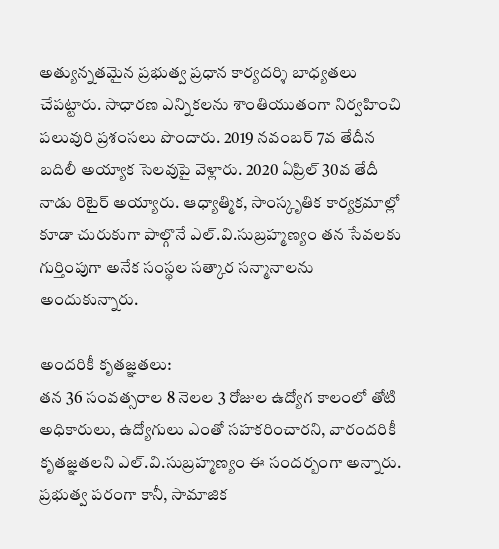అత్యున్నతమైన ప్రభుత్వ ప్రధాన కార్యదర్శి బాధ్యతలు చేపట్టారు. సాధారణ ఎన్నికలను శాంతియుతంగా నిర్వహించి పలువురి ప్రశంసలు పొందారు. 2019 నవంబర్ 7వ తేదీన బదిలీ అయ్యాక సెలవుపై వెళ్లారు. 2020 ఏప్రిల్ 30వ తేదీ నాడు రిటైర్ అయ్యారు. ఆధ్యాత్మిక, సాంస్కృతిక కార్యక్రమాల్లో కూడా చురుకుగా పాల్గొనే ఎల్.వి.సుబ్రహ్మణ్యం తన సేవలకు గుర్తింపుగా అనేక సంస్థల సత్కార సన్మానాలను అందుకున్నారు.

అందరికీ కృతజ్ఞతలు:
తన 36 సంవత్సరాల 8 నెలల 3 రోజుల ఉద్యోగ కాలంలో తోటి అధికారులు, ఉద్యోగులు ఎంతో సహకరించారని, వారందరికీ కృతజ్ఞతలని ఎల్.వి.సుబ్రహ్మణ్యం ఈ సందర్బంగా అన్నారు. ప్రభుత్వ పరంగా కానీ, సామాజిక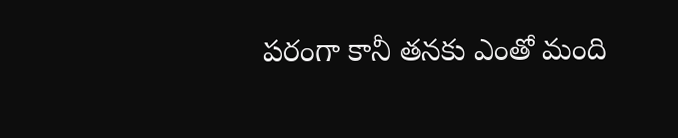పరంగా కానీ తనకు ఎంతో మంది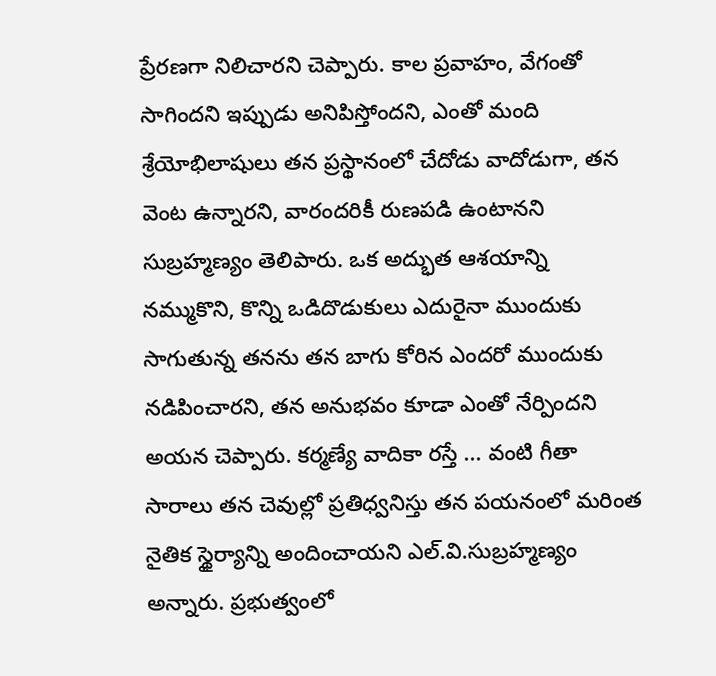ప్రేరణగా నిలిచారని చెప్పారు. కాల ప్రవాహం, వేగంతో సాగిందని ఇప్పుడు అనిపిస్తోందని, ఎంతో మంది శ్రేయోభిలాషులు తన ప్రస్థానంలో చేదోడు వాదోడుగా, తన వెంట ఉన్నారని, వారందరికీ రుణపడి ఉంటానని సుబ్రహ్మణ్యం తెలిపారు. ఒక అద్భుత ఆశయాన్ని నమ్ముకొని, కొన్ని ఒడిదొడుకులు ఎదురైనా ముందుకు సాగుతున్న తనను తన బాగు కోరిన ఎందరో ముందుకు నడిపించారని, తన అనుభవం కూడా ఎంతో నేర్పిందని అయన చెప్పారు. కర్మణ్యే వాదికా రస్తే ... వంటి గీతా సారాలు తన చెవుల్లో ప్రతిధ్వనిస్తు తన పయనంలో మరింత నైతిక స్థైర్యాన్ని అందించాయని ఎల్.వి.సుబ్రహ్మణ్యం అన్నారు. ప్రభుత్వంలో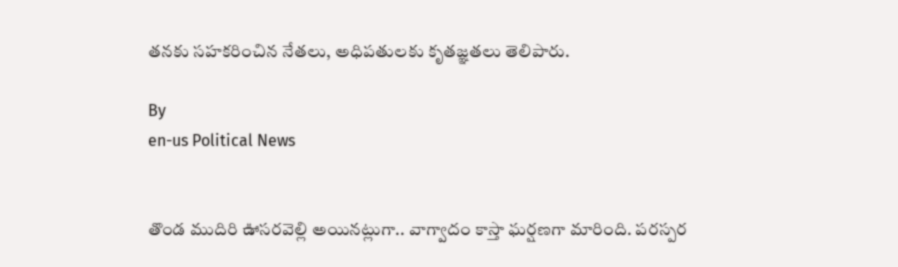తనకు సహకరించిన నేతలు, అధిపతులకు కృతజ్ఞతలు తెలిపారు.

By
en-us Political News


తొండ ముదిరి ఊసరవెల్లి అయినట్లుగా.. వాగ్వాదం కాస్తా ఘర్షణగా మారింది. పరస్పర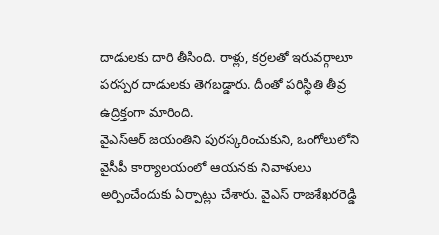దాడులకు దారి తీసింది. రాళ్లు, కర్రలతో ఇరువర్గాలూ పరస్పర దాడులకు తెగబడ్డారు. దీంతో పరిస్థితి తీవ్ర ఉద్రిక్తంగా మారింది.
వైఎస్ఆర్ జయంతిని పురస్కరించుకుని, ఒంగోలులోని వైసీపీ కార్యాలయంలో ఆయనకు నివాళులు అర్పించేందుకు ఏర్పాట్లు చేశారు. వైఎస్ రాజశేఖరరెడ్డి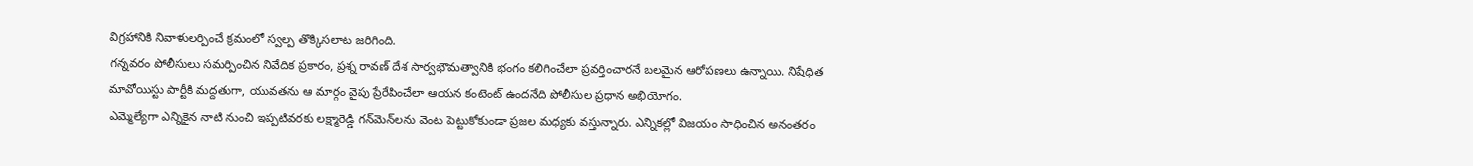విగ్రహానికి నివాళులర్పించే క్రమంలో స్వల్ప తొక్కిసలాట జరిగింది.
గన్నవరం పోలీసులు సమర్పించిన నివేదిక ప్రకారం, ప్రశ్న రావణ్ దేశ సార్వభౌమత్వానికి భంగం కలిగించేలా ప్రవర్తించారనే బలమైన ఆరోపణలు ఉన్నాయి. నిషేధిత మావోయిస్టు పార్టీకి మద్దతుగా, యువతను ఆ మార్గం వైపు ప్రేరేపించేలా ఆయన కంటెంట్ ఉందనేది పోలీసుల ప్రధాన అభియోగం.
ఎమ్మెల్యేగా ఎన్నికైన నాటి నుంచి ఇప్పటివరకు లక్ష్మారెడ్డి గన్‌మెన్‌లను వెంట పెట్టుకోకుండా ప్రజల మధ్యకు వస్తున్నారు. ఎన్నికల్లో విజయం సాధించిన అనంతరం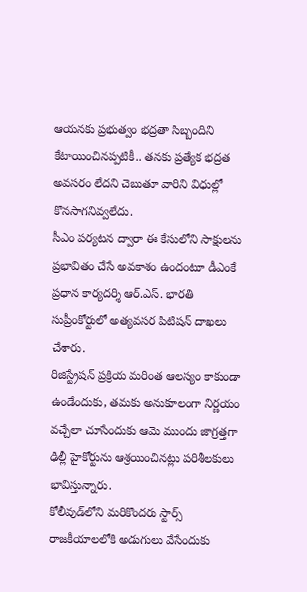ఆయనకు ప్రభుత్వం భద్రతా సిబ్బందిని కేటాయించినప్పటికీ.. తనకు ప్రత్యేక భద్రత అవసరం లేదని చెబుతూ వారిని విధుల్లో కొనసాగనివ్వలేదు.
సీఎం పర్యటన ద్వారా ఈ కేసులోని సాక్షులను ప్రభావితం చేసే అవకాశం ఉందంటూ డీఎంకే ప్రధాన కార్యదర్శి ఆర్.ఎస్. భారతి సుప్రీంకోర్టులో అత్యవసర పిటిషన్ దాఖలు చేశారు.
రిజిస్ట్రేషన్ ప్రక్రియ మరింత ఆలస్యం కాకుండా ఉండేందుకు, తమకు అనుకూలంగా నిర్ణయం వచ్చేలా చూసేందుకు ఆమె ముందు జాగ్రత్తగా ఢిల్లీ హైకోర్టును ఆశ్రయించినట్లు పరిశీలకులు భావిస్తున్నారు.
కోలీవుడ్‌లోని మరికొందరు స్టార్స్ రాజకీయాలలోకి అడుగులు వేసేందుకు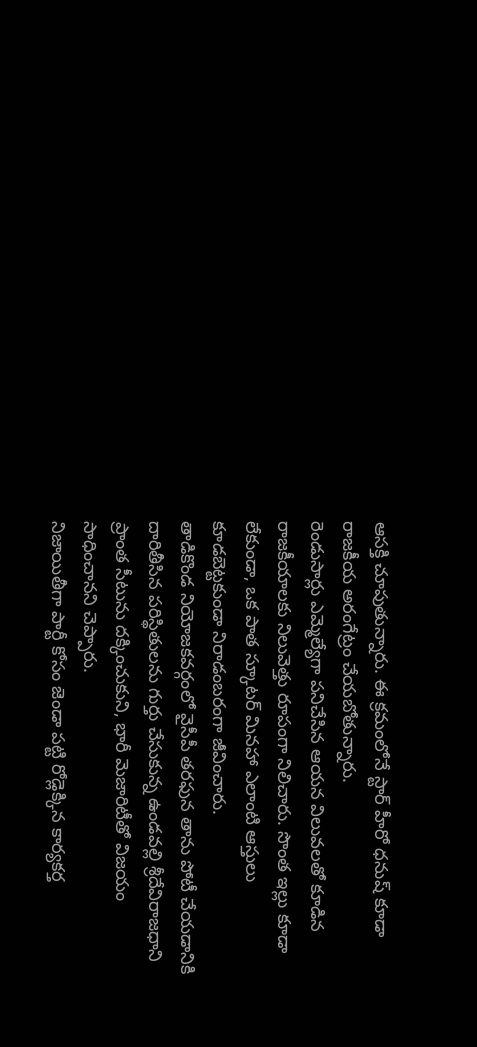ఆసక్తి చూపుతున్నారు. ఈ క్రమంలోనే స్టార్ హీరో ధనుష్ కూడా రాజకీయ అరంగేట్రం చేయబోతున్నారు.
రెండుసార్లు ఎమ్మెల్యేగా పనిచేసిన ఆయన విలువలతో కూడిన రాజకీయాలకు నిలువెత్తు రూపంగా నిలిచారు. సొంత ఇల్లు కూడా లేకుండా, ఒక పాత స్కూటర్ మినహా ఎలాంటి ఆస్తులు కూడబెట్టకుండా నిరాడంబరంగా జీవించారు.
తాడికొండ నియోజకవర్గంలో వైసీపీ తరఫున తాను పోటీ చేయడానికి దారితీసిన పరిస్థితులను గుర్తు చేసుకున్న ఉండవల్లి శ్రీదేవిరాజధాని ప్రాంత సీటును దక్కించుకుని, భారీ మెజారిటీతో విజయం సాధించానని చెప్పారు.
నిజాయితీగా పార్టీ కోసం జెండా పట్టి రోడ్లెక్కిన కార్యకర్త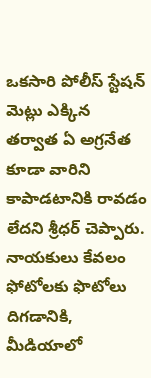ఒకసారి పోలీస్ స్టేషన్ మెట్లు ఎక్కిన తర్వాత ఏ అగ్రనేత కూడా వారిని కాపాడటానికి రావడం లేదని శ్రీధర్ చెప్పారు. నాయకులు కేవలం ఫోటోలకు ఫొటోలు దిగడానికి, మీడియాలో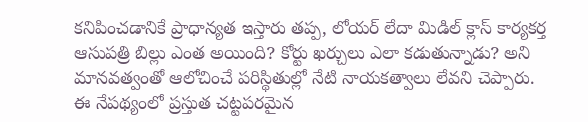కనిపించడానికే ప్రాధాన్యత ఇస్తారు తప్ప, లోయర్ లేదా మిడిల్ క్లాస్ కార్యకర్త ఆసుపత్రి బిల్లు ఎంత అయింది? కోర్టు ఖర్చులు ఎలా కడుతున్నాడు? అని మానవత్వంతో ఆలోచించే పరిస్థితుల్లో నేటి నాయకత్వాలు లేవని చెప్పారు.
ఈ నేపథ్యంలో ప్రస్తుత చట్టపరమైన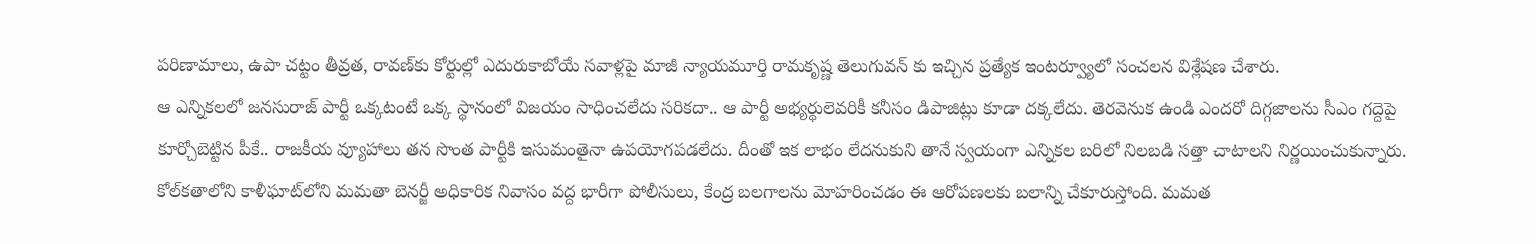పరిణామాలు, ఉపా చట్టం తీవ్రత, రావణ్‌కు కోర్టుల్లో ఎదురుకాబోయే సవాళ్లపై మాజీ న్యాయమూర్తి రామకృష్ణ తెలుగువన్ కు ఇచ్చిన ప్రత్యేక ఇంటర్వ్యూలో సంచలన విశ్లేషణ చేశారు.
ఆ ఎన్నికలలో జనసురాజ్ పార్టీ ఒక్కటంటే ఒక్క స్థానంలో విజయం సాధించలేదు సరికదా.. ఆ పార్టీ అభ్యర్థులెవరికీ కనీసం డిపాజిట్లు కూడా దక్కలేదు. తెరవెనుక ఉండి ఎందరో దిగ్గజాలను సీఎం గద్దెపై కూర్చోబెట్టిన పీకే.. రాజకీయ వ్యూహాలు తన సొంత పార్టీకి ఇసుమంతైనా ఉపయోగపడలేదు. దీంతో ఇక లాభం లేదనుకుని తానే స్వయంగా ఎన్నికల బరిలో నిలబడి సత్తా చాటాలని నిర్ణయించుకున్నారు.
కోల్‌కతాలోని కాళీఘాట్‌లోని మమతా బెనర్జీ అధికారిక నివాసం వద్ద భారీగా పోలీసులు, కేంద్ర బలగాలను మోహరించడం ఈ ఆరోపణలకు బలాన్ని చేకూరుస్తోంది. మమత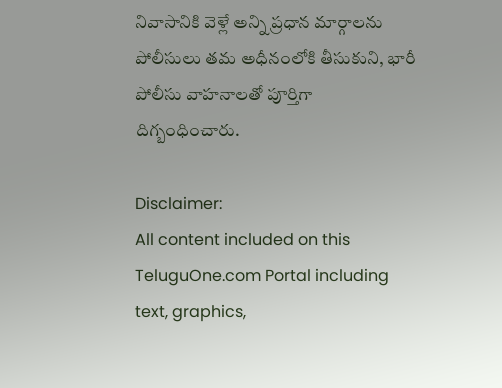నివాసానికి వెళ్లే అన్ని ప్రధాన మార్గాలను పోలీసులు తమ అధీనంలోకి తీసుకుని, భారీ పోలీసు వాహనాలతో పూర్తిగా దిగ్బంధించారు.

Disclaimer:
All content included on this TeluguOne.com Portal including text, graphics,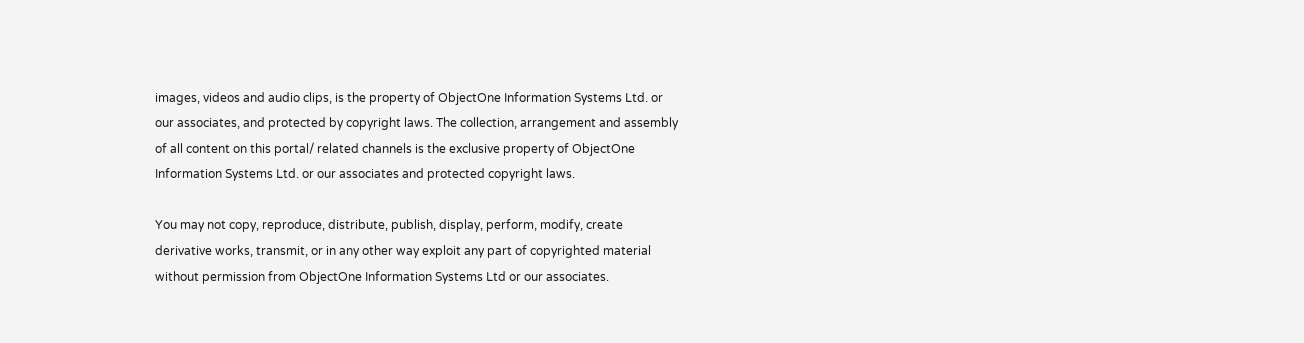images, videos and audio clips, is the property of ObjectOne Information Systems Ltd. or our associates, and protected by copyright laws. The collection, arrangement and assembly of all content on this portal/ related channels is the exclusive property of ObjectOne Information Systems Ltd. or our associates and protected copyright laws.

You may not copy, reproduce, distribute, publish, display, perform, modify, create derivative works, transmit, or in any other way exploit any part of copyrighted material without permission from ObjectOne Information Systems Ltd or our associates.